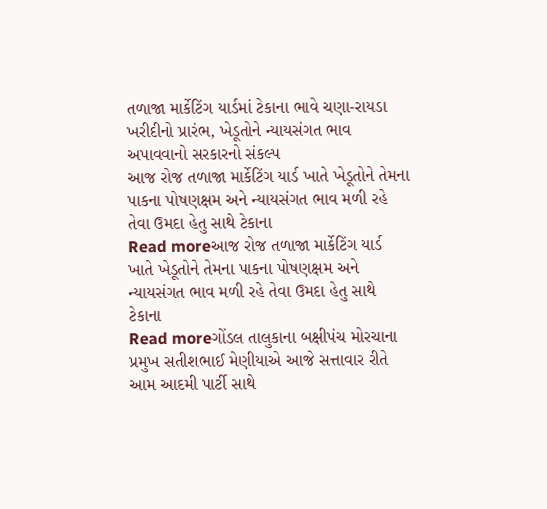તળાજા માર્કેટિંગ યાર્ડમાં ટેકાના ભાવે ચણા-રાયડા ખરીદીનો પ્રારંભ, ખેડૂતોને ન્યાયસંગત ભાવ અપાવવાનો સરકારનો સંકલ્પ
આજ રોજ તળાજા માર્કેટિંગ યાર્ડ ખાતે ખેડૂતોને તેમના પાકના પોષણક્ષમ અને ન્યાયસંગત ભાવ મળી રહે તેવા ઉમદા હેતુ સાથે ટેકાના
Read moreઆજ રોજ તળાજા માર્કેટિંગ યાર્ડ ખાતે ખેડૂતોને તેમના પાકના પોષણક્ષમ અને ન્યાયસંગત ભાવ મળી રહે તેવા ઉમદા હેતુ સાથે ટેકાના
Read moreગોંડલ તાલુકાના બક્ષીપંચ મોરચાના પ્રમુખ સતીશભાઈ મેણીયાએ આજે સત્તાવાર રીતે આમ આદમી પાર્ટી સાથે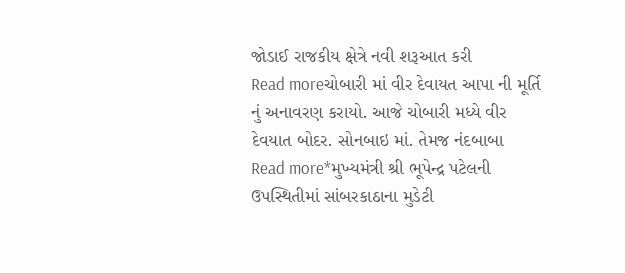જોડાઈ રાજકીય ક્ષેત્રે નવી શરૂઆત કરી
Read moreચોબારી માં વીર દેવાયત આપા ની મૂર્તિ નું અનાવરણ કરાયો. આજે ચોબારી મધ્યે વીર દેવયાત બોદર. સોનબાઇ માં. તેમજ નંદબાબા
Read more*મુખ્યમંત્રી શ્રી ભૂપેન્દ્ર પટેલની ઉપસ્થિતીમાં સાંબરકાઠાના મુડેટી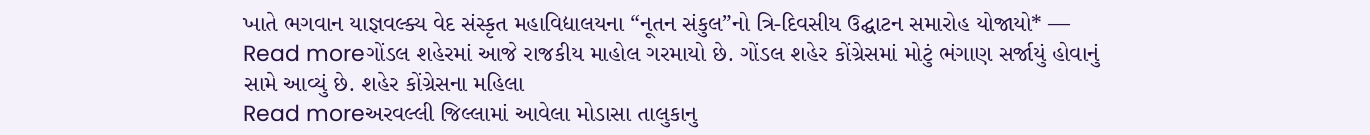ખાતે ભગવાન યાજ્ઞવલ્ક્ય વેદ સંસ્કૃત મહાવિદ્યાલયના “નૂતન સંકુલ”નો ત્રિ-દિવસીય ઉદ્ઘાટન સમારોહ યોજાયો* —
Read moreગોંડલ શહેરમાં આજે રાજકીય માહોલ ગરમાયો છે. ગોંડલ શહેર કોંગ્રેસમાં મોટું ભંગાણ સર્જાયું હોવાનું સામે આવ્યું છે. શહેર કોંગ્રેસના મહિલા
Read moreઅરવલ્લી જિલ્લામાં આવેલા મોડાસા તાલુકાનુ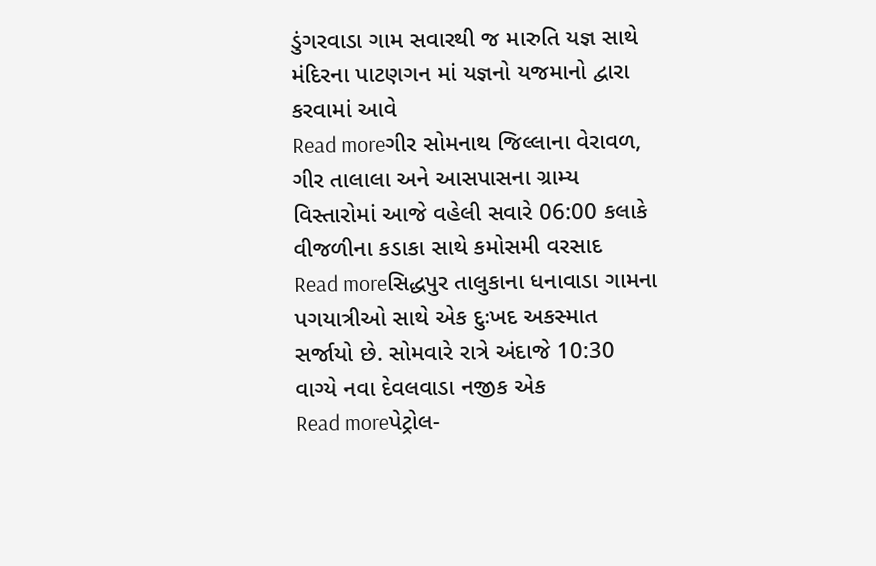ડુંગરવાડા ગામ સવારથી જ મારુતિ યજ્ઞ સાથે મંદિરના પાટણગન માં યજ્ઞનો યજમાનો દ્વારા કરવામાં આવે
Read moreગીર સોમનાથ જિલ્લાના વેરાવળ, ગીર તાલાલા અને આસપાસના ગ્રામ્ય વિસ્તારોમાં આજે વહેલી સવારે 06:00 કલાકે વીજળીના કડાકા સાથે કમોસમી વરસાદ
Read moreસિદ્ધપુર તાલુકાના ધનાવાડા ગામના પગયાત્રીઓ સાથે એક દુઃખદ અકસ્માત સર્જાયો છે. સોમવારે રાત્રે અંદાજે 10:30 વાગ્યે નવા દેવલવાડા નજીક એક
Read moreપેટ્રોલ-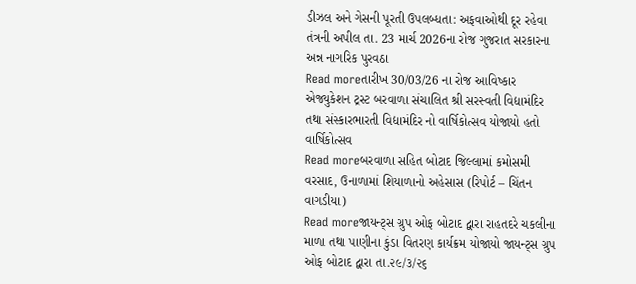ડીઝલ અને ગેસની પૂરતી ઉપલબ્ધતા: અફવાઓથી દૂર રહેવા તંત્રની અપીલ તા. 23 માર્ચ 2026ના રોજ ગુજરાત સરકારના અન્ન નાગરિક પુરવઠા
Read moreતારીખ 30/03/26 ના રોજ આવિષ્કાર એજ્યુકેશન ટ્રસ્ટ બરવાળા સંચાલિત શ્રી સરસ્વતી વિદ્યામંદિર તથા સંસ્કારભારતી વિદ્યામંદિર નો વાર્ષિકોત્સવ યોજાયો હતો વાર્ષિકોત્સવ
Read moreબરવાળા સહિત બોટાદ જિલ્લામાં કમોસમી વરસાદ, ઉનાળામાં શિયાળાનો અહેસાસ (રિપોર્ટ – ચિંતન વાગડીયા)
Read moreજાયન્ટ્સ ગ્રુપ ઓફ બોટાદ દ્વારા રાહતદરે ચકલીના માળા તથા પાણીના કુંડા વિતરણ કાર્યક્રમ યોજાયો જાયન્ટ્સ ગ્રુપ ઓફ બોટાદ દ્વારા તા.૨૯/૩/૨૬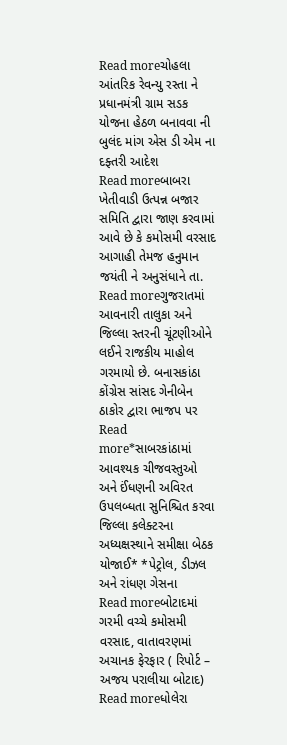Read moreચોહલા આંતરિક રેવન્યુ રસ્તા ને પ્રધાનમંત્રી ગ્રામ સડક યોજના હેઠળ બનાવવા ની બુલંદ માંગ એસ ડી એમ ના દફ્તરી આદેશ
Read moreબાબરા ખેતીવાડી ઉત્પન્ન બજાર સમિતિ દ્વારા જાણ કરવામાં આવે છે કે કમોસમી વરસાદ આગાહી તેમજ હનુમાન જયંતી ને અનુસંધાને તા.
Read moreગુજરાતમાં આવનારી તાલુકા અને જિલ્લા સ્તરની ચૂંટણીઓને લઈને રાજકીય માહોલ ગરમાયો છે. બનાસકાંઠા કોંગ્રેસ સાંસદ ગેનીબેન ઠાકોર દ્વારા ભાજપ પર
Read more*સાબરકાંઠામાં આવશ્યક ચીજવસ્તુઓ અને ઈંધણની અવિરત ઉપલબ્ધતા સુનિશ્ચિત કરવા જિલ્લા કલેક્ટરના અધ્યક્ષસ્થાને સમીક્ષા બેઠક યોજાઈ* *પેટ્રોલ, ડીઝલ અને રાંધણ ગેસના
Read moreબોટાદમાં ગરમી વચ્ચે કમોસમી વરસાદ, વાતાવરણમાં અચાનક ફેરફાર ( રિપોર્ટ – અજય પરાલીયા બોટાદ)
Read moreધોલેરા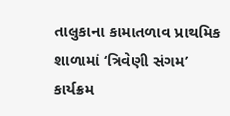તાલુકાના કામાતળાવ પ્રાથમિક શાળામાં ‘ત્રિવેણી સંગમ’ કાર્યક્રમ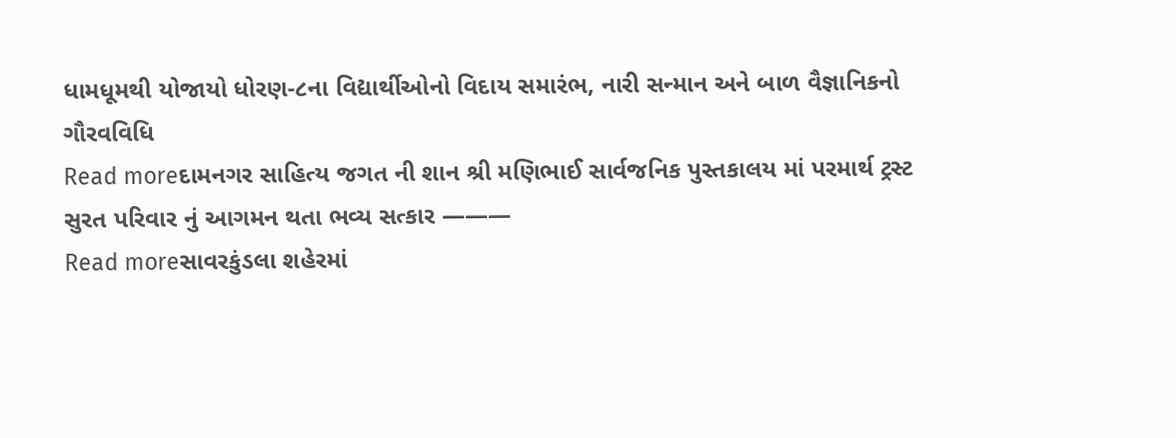ધામધૂમથી યોજાયો ધોરણ-૮ના વિદ્યાર્થીઓનો વિદાય સમારંભ, નારી સન્માન અને બાળ વૈજ્ઞાનિકનો ગૌરવવિધિ
Read moreદામનગર સાહિત્ય જગત ની શાન શ્રી મણિભાઈ સાર્વજનિક પુસ્તકાલય માં પરમાર્થ ટ્રસ્ટ સુરત પરિવાર નું આગમન થતા ભવ્ય સત્કાર ———
Read moreસાવરકુંડલા શહેરમાં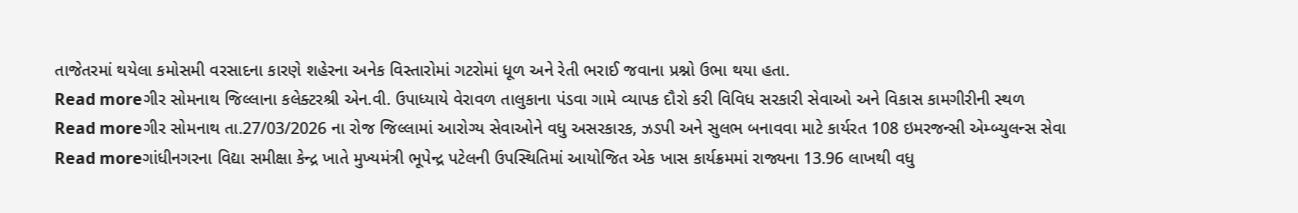તાજેતરમાં થયેલા કમોસમી વરસાદના કારણે શહેરના અનેક વિસ્તારોમાં ગટરોમાં ધૂળ અને રેતી ભરાઈ જવાના પ્રશ્નો ઉભા થયા હતા.
Read moreગીર સોમનાથ જિલ્લાના કલેક્ટરશ્રી એન.વી. ઉપાધ્યાયે વેરાવળ તાલુકાના પંડવા ગામે વ્યાપક દૌરો કરી વિવિધ સરકારી સેવાઓ અને વિકાસ કામગીરીની સ્થળ
Read moreગીર સોમનાથ તા.27/03/2026 ના રોજ જિલ્લામાં આરોગ્ય સેવાઓને વધુ અસરકારક, ઝડપી અને સુલભ બનાવવા માટે કાર્યરત 108 ઇમરજન્સી એમ્બ્યુલન્સ સેવા
Read moreગાંધીનગરના વિદ્યા સમીક્ષા કેન્દ્ર ખાતે મુખ્યમંત્રી ભૂપેન્દ્ર પટેલની ઉપસ્થિતિમાં આયોજિત એક ખાસ કાર્યક્રમમાં રાજ્યના 13.96 લાખથી વધુ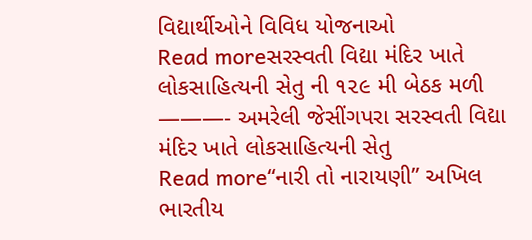વિદ્યાર્થીઓને વિવિધ યોજનાઓ
Read moreસરસ્વતી વિદ્યા મંદિર ખાતે લોકસાહિત્યની સેતુ ની ૧૨૯ મી બેઠક મળી ———- અમરેલી જેસીંગપરા સરસ્વતી વિદ્યા મંદિર ખાતે લોકસાહિત્યની સેતુ
Read more“નારી તો નારાયણી” અખિલ ભારતીય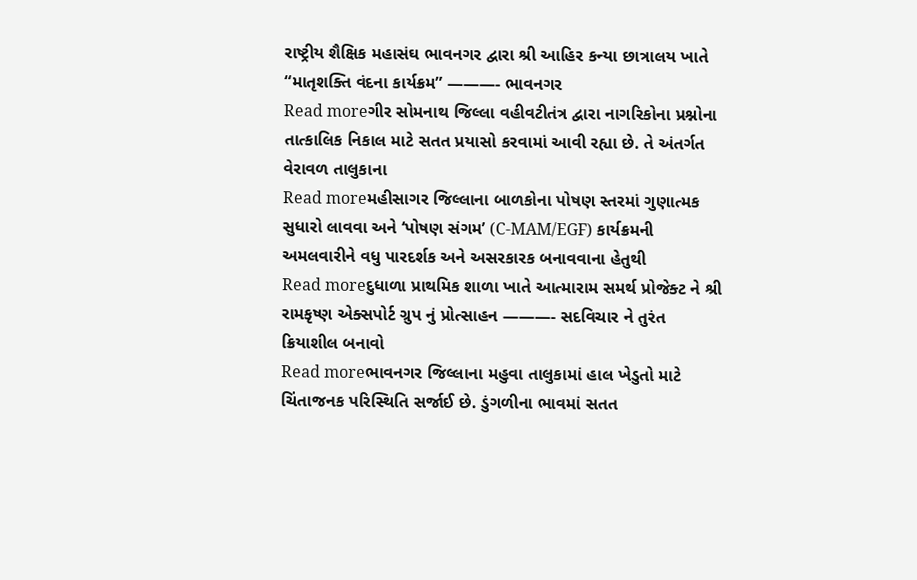રાષ્ટ્રીય શૈક્ષિક મહાસંઘ ભાવનગર દ્વારા શ્રી આહિર કન્યા છાત્રાલય ખાતે “માતૃશક્તિ વંદના કાર્યક્રમ” ———- ભાવનગર
Read moreગીર સોમનાથ જિલ્લા વહીવટીતંત્ર દ્વારા નાગરિકોના પ્રશ્નોના તાત્કાલિક નિકાલ માટે સતત પ્રયાસો કરવામાં આવી રહ્યા છે. તે અંતર્ગત વેરાવળ તાલુકાના
Read moreમહીસાગર જિલ્લાના બાળકોના પોષણ સ્તરમાં ગુણાત્મક સુધારો લાવવા અને ‘પોષણ સંગમ’ (C-MAM/EGF) કાર્યક્રમની અમલવારીને વધુ પારદર્શક અને અસરકારક બનાવવાના હેતુથી
Read moreદુધાળા પ્રાથમિક શાળા ખાતે આત્મારામ સમર્થ પ્રોજેક્ટ ને શ્રી રામકૃષ્ણ એક્સપોર્ટ ગ્રુપ નું પ્રોત્સાહન ———- સદવિચાર ને તુરંત ક્રિયાશીલ બનાવો
Read moreભાવનગર જિલ્લાના મહુવા તાલુકામાં હાલ ખેડુતો માટે ચિંતાજનક પરિસ્થિતિ સર્જાઈ છે. ડુંગળીના ભાવમાં સતત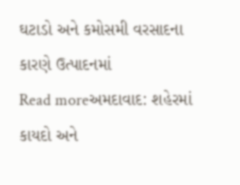ઘટાડો અને કમોસમી વરસાદના કારણે ઉત્પાદનમાં
Read moreઅમદાવાદ: શહેરમાં કાયદો અને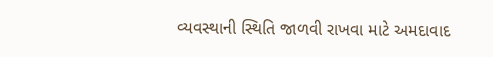વ્યવસ્થાની સ્થિતિ જાળવી રાખવા માટે અમદાવાદ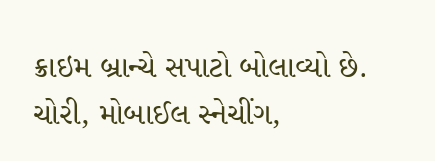ક્રાઇમ બ્રાન્ચે સપાટો બોલાવ્યો છે. ચોરી, મોબાઈલ સ્નેચીંગ,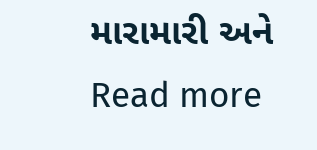મારામારી અને
Read more